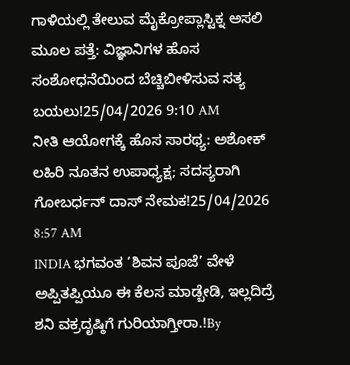ಗಾಳಿಯಲ್ಲಿ ತೇಲುವ ಮೈಕ್ರೋಪ್ಲಾಸ್ಟಿಕ್ನ ಅಸಲಿ ಮೂಲ ಪತ್ತೆ: ವಿಜ್ಞಾನಿಗಳ ಹೊಸ ಸಂಶೋಧನೆಯಿಂದ ಬೆಚ್ಚಿಬೀಳಿಸುವ ಸತ್ಯ ಬಯಲು!25/04/2026 9:10 AM
ನೀತಿ ಆಯೋಗಕ್ಕೆ ಹೊಸ ಸಾರಥ್ಯ: ಅಶೋಕ್ ಲಹಿರಿ ನೂತನ ಉಪಾಧ್ಯಕ್ಷ; ಸದಸ್ಯರಾಗಿ ಗೋಬರ್ಧನ್ ದಾಸ್ ನೇಮಕ!25/04/2026 8:57 AM
INDIA ಭಗವಂತ ‘ಶಿವನ ಪೂಜೆ’ ವೇಳೆ ಅಪ್ಪಿತಪ್ಪಿಯೂ ಈ ಕೆಲಸ ಮಾಡ್ಬೇಡಿ, ಇಲ್ಲದಿದ್ರೆ ಶನಿ ವಕ್ರದೃಷ್ಠಿಗೆ ಗುರಿಯಾಗ್ತೀರಾ.!By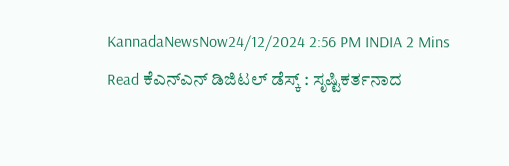KannadaNewsNow24/12/2024 2:56 PM INDIA 2 Mins Read ಕೆಎನ್ಎನ್ ಡಿಜಿಟಲ್ ಡೆಸ್ಕ್ : ಸೃಷ್ಟಿಕರ್ತನಾದ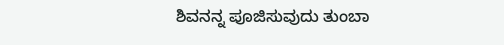ಶಿವನನ್ನ ಪೂಜಿಸುವುದು ತುಂಬಾ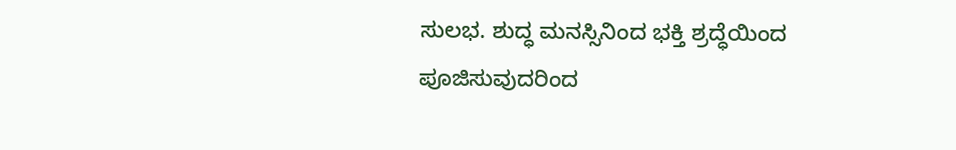ಸುಲಭ. ಶುದ್ಧ ಮನಸ್ಸಿನಿಂದ ಭಕ್ತಿ ಶ್ರದ್ಧೆಯಿಂದ ಪೂಜಿಸುವುದರಿಂದ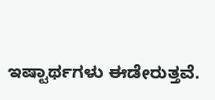ಇಷ್ಟಾರ್ಥಗಳು ಈಡೇರುತ್ತವೆ.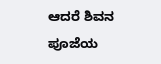ಆದರೆ ಶಿವನ ಪೂಜೆಯ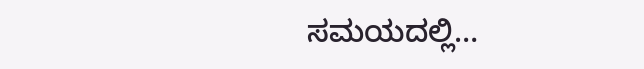ಸಮಯದಲ್ಲಿ…